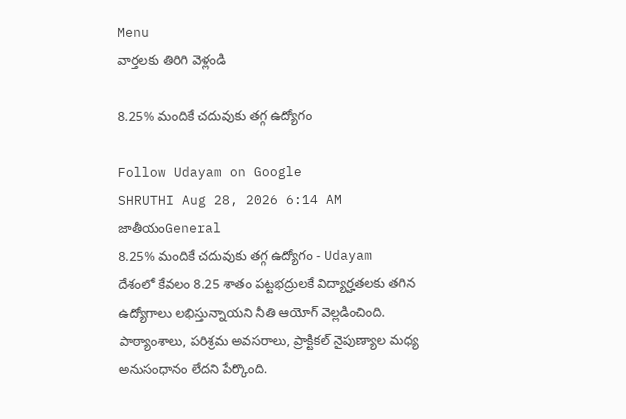Menu
వార్తలకు తిరిగి వెళ్లండి

8.25% మందికే చదువుకు తగ్గ ఉద్యోగం

Follow Udayam on Google
SHRUTHI Aug 28, 2026 6:14 AM జాతీయంGeneral
8.25% మందికే చదువుకు తగ్గ ఉద్యోగం - Udayam
దేశంలో కేవలం 8.25 శాతం పట్టభద్రులకే విద్యార్హతలకు తగిన ఉద్యోగాలు లభిస్తున్నాయని నీతి ఆయోగ్‌ వెల్లడించింది. పాఠ్యాంశాలు, పరిశ్రమ అవసరాలు, ప్రాక్టికల్‌ నైపుణ్యాల మధ్య అనుసంధానం లేదని పేర్కొంది.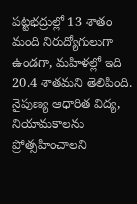పట్టభద్రుల్లో 13 శాతం మంది నిరుద్యోగులుగా ఉండగా, మహిళల్లో ఇది 20.4 శాతమని తెలిపింది. నైపుణ్య ఆధారిత విద్య, నియామకాలను ప్రోత్సహించాలని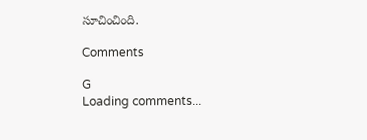సూచించింది.

Comments

G
Loading comments...